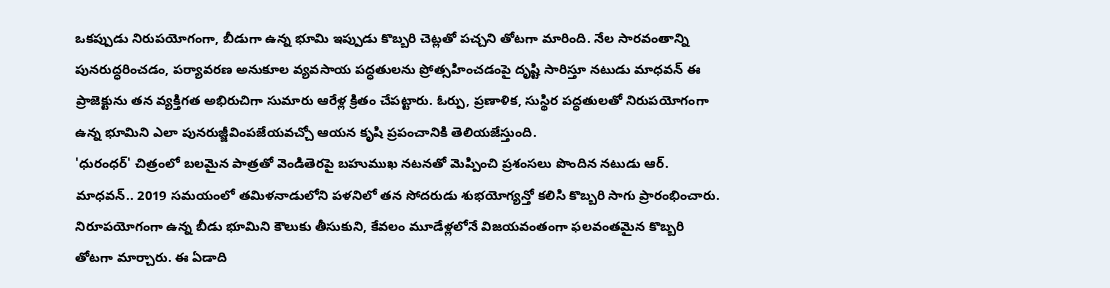ఒకప్పుడు నిరుపయోగంగా, బీడుగా ఉన్న భూమి ఇప్పుడు కొబ్బరి చెట్లతో పచ్చని తోటగా మారింది. నేల సారవంతాన్ని పునరుద్ధరించడం, పర్యావరణ అనుకూల వ్యవసాయ పద్ధతులను ప్రోత్సహించడంపై దృష్టి సారిస్తూ నటుడు మాధవన్ ఈ ప్రాజెక్టును తన వ్యక్తిగత అభిరుచిగా సుమారు ఆరేళ్ల క్రితం చేపట్టారు. ఓర్పు, ప్రణాళిక, సుస్థిర పద్ధతులతో నిరుపయోగంగా ఉన్న భూమిని ఎలా పునరుజ్జీవింపజేయవచ్చో ఆయన కృషి ప్రపంచానికి తెలియజేస్తుంది.
'ధురంధర్' చిత్రంలో బలమైన పాత్రతో వెండితెరపై బహుముఖ నటనతో మెప్పించి ప్రశంసలు పొందిన నటుడు ఆర్. మాధవన్.. 2019 సమయంలో తమిళనాడులోని పళనిలో తన సోదరుడు శుభయోగ్యన్తో కలిసి కొబ్బరి సాగు ప్రారంభించారు. నిరూపయోగంగా ఉన్న బీడు భూమిని కౌలుకు తీసుకుని, కేవలం మూడేళ్లలోనే విజయవంతంగా ఫలవంతమైన కొబ్బరి తోటగా మార్చారు. ఈ ఏడాది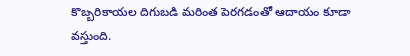కొబ్బరికాయల దిగుబడి మరింత పెరగడంతో ఆదాయం కూడా వస్తుంది.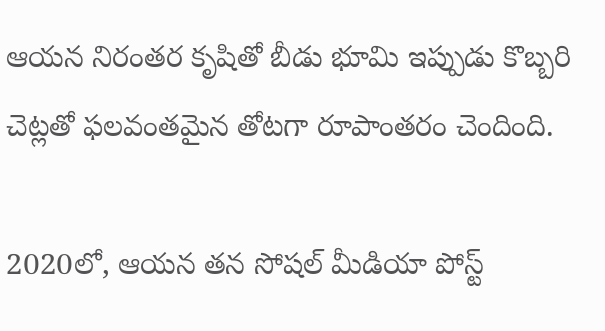ఆయన నిరంతర కృషితో బీడు భూమి ఇప్పుడు కొబ్బరి చెట్లతో ఫలవంతమైన తోటగా రూపాంతరం చెందింది.

2020లో, ఆయన తన సోషల్ మీడియా పోస్ట్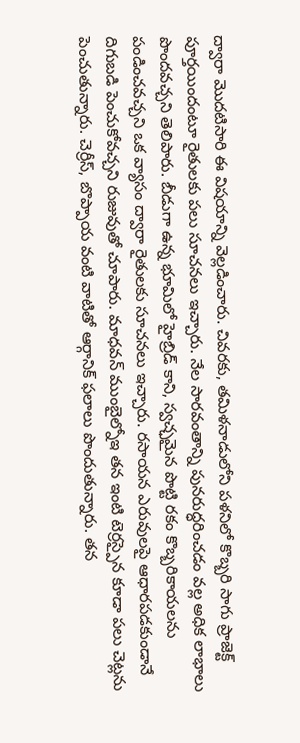ద్వారా మొదటిసారి ఈ విషయాన్ని వెల్లడించారు. చివరకు, తమిళనాడులోని పళనిలో కొబ్బరి సాగు ప్రాజెక్ట్ పూర్తయిందంటూ రైతులకు పలు సూచనలు ఇచ్చారు. నేల సారవంతాన్ని పునరుద్ధరించడం వల్ల అధిక లాభాలు పొందవచ్చని తెలిపారు. బీడుగా ఉన్న భూమిలో హైబ్రిడ్ కాని, స్వచ్ఛమైన పొట్టి రకం కొబ్బరికాయలను పండించవచ్చని ఒక వ్యాసం ద్వారా రైతులకు సూచనలు ఇచ్చారు. రసాయన ఎరువులపై ఆధారపడకుండానే దిగుబడి పెంచుకోవచ్చని రుజువుతో చూపారు. మాధవన్ ముంబైల్నోఇ తన ఇంటి టెర్రస్పైన కూడా పలు చెట్లను పెంచుతున్నారు. చెర్రీస్, బొప్పాయ వంటి వాటితో ఆర్గానిక్ ఫలాలు పొందుతున్నారు. తన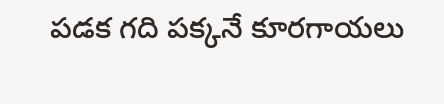పడక గది పక్కనే కూరగాయలు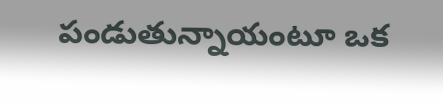పండుతున్నాయంటూ ఒక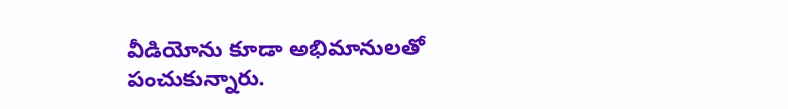వీడియోను కూడా అభిమానులతో పంచుకున్నారు.